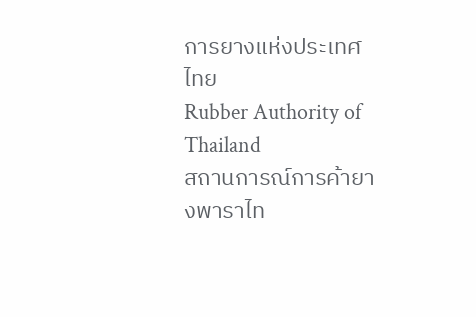การยางแห่งประเทศไทย
Rubber Authority of Thailand
สถานการณ์การค้ายางพาราไท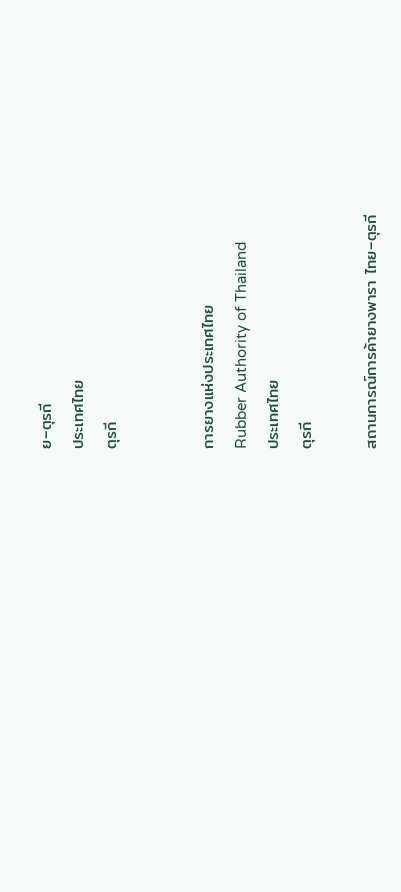ย–ตุรกี
ประเทศไทย
ตุรกี


การยางแห่งประเทศไทย
Rubber Authority of Thailand
ประเทศไทย
ตุรกี

สถานการณ์การค้ายางพารา ไทย–ตุรกี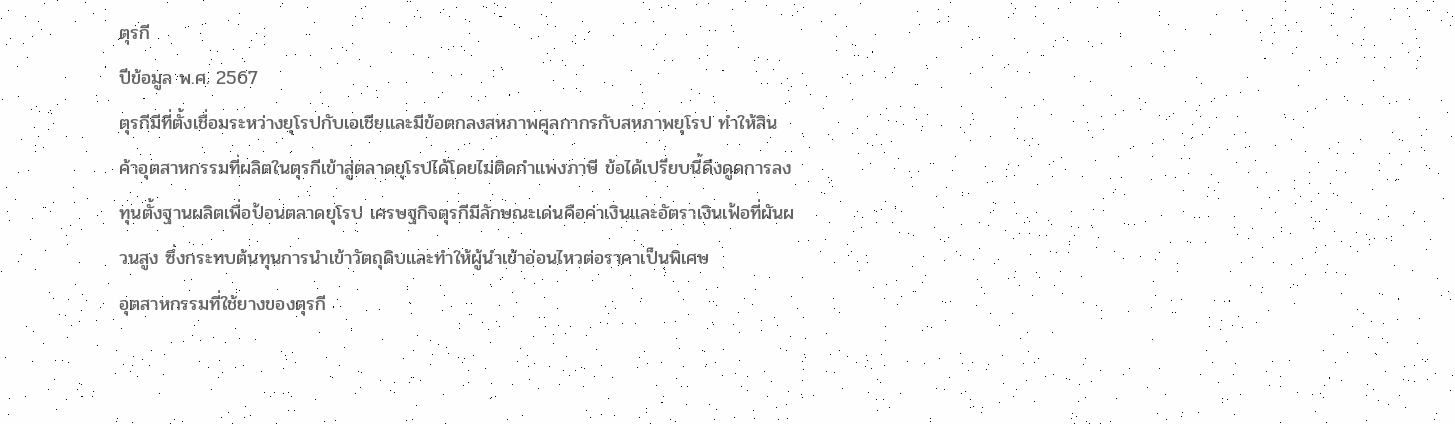ตุรกี
ปีข้อมูล พ.ศ. 2567
ตุรกีมีที่ตั้งเชื่อมระหว่างยุโรปกับเอเชียและมีข้อตกลงสหภาพศุลกากรกับสหภาพยุโรป ทำให้สินค้าอุตสาหกรรมที่ผลิตในตุรกีเข้าสู่ตลาดยุโรปได้โดยไม่ติดกำแพงภาษี ข้อได้เปรียบนี้ดึงดูดการลงทุนตั้งฐานผลิตเพื่อป้อนตลาดยุโรป เศรษฐกิจตุรกีมีลักษณะเด่นคือค่าเงินและอัตราเงินเฟ้อที่ผันผวนสูง ซึ่งกระทบต้นทุนการนำเข้าวัตถุดิบและทำให้ผู้นำเข้าอ่อนไหวต่อราคาเป็นพิเศษ
อุตสาหกรรมที่ใช้ยางของตุรกี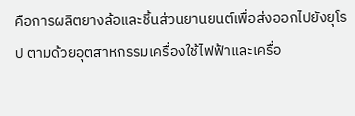คือการผลิตยางล้อและชิ้นส่วนยานยนต์เพื่อส่งออกไปยังยุโรป ตามด้วยอุตสาหกรรมเครื่องใช้ไฟฟ้าและเครื่อ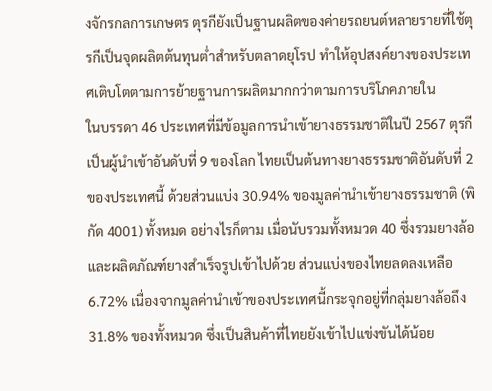งจักรกลการเกษตร ตุรกียังเป็นฐานผลิตของค่ายรถยนต์หลายรายที่ใช้ตุรกีเป็นจุดผลิตต้นทุนต่ำสำหรับตลาดยุโรป ทำให้อุปสงค์ยางของประเทศเติบโตตามการย้ายฐานการผลิตมากกว่าตามการบริโภคภายใน
ในบรรดา 46 ประเทศที่มีข้อมูลการนำเข้ายางธรรมชาติในปี 2567 ตุรกีเป็นผู้นำเข้าอันดับที่ 9 ของโลก ไทยเป็นต้นทางยางธรรมชาติอันดับที่ 2 ของประเทศนี้ ด้วยส่วนแบ่ง 30.94% ของมูลค่านำเข้ายางธรรมชาติ (พิกัด 4001) ทั้งหมด อย่างไรก็ตาม เมื่อนับรวมทั้งหมวด 40 ซึ่งรวมยางล้อและผลิตภัณฑ์ยางสำเร็จรูปเข้าไปด้วย ส่วนแบ่งของไทยลดลงเหลือ 6.72% เนื่องจากมูลค่านำเข้าของประเทศนี้กระจุกอยู่ที่กลุ่มยางล้อถึง 31.8% ของทั้งหมวด ซึ่งเป็นสินค้าที่ไทยยังเข้าไปแข่งขันได้น้อย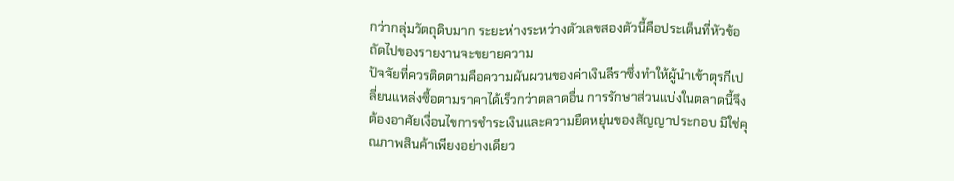กว่ากลุ่มวัตถุดิบมาก ระยะห่างระหว่างตัวเลขสองตัวนี้คือประเด็นที่หัวข้อถัดไปของรายงานจะขยายความ
ปัจจัยที่ควรติดตามคือความผันผวนของค่าเงินลีราซึ่งทำให้ผู้นำเข้าตุรกีเปลี่ยนแหล่งซื้อตามราคาได้เร็วกว่าตลาดอื่น การรักษาส่วนแบ่งในตลาดนี้จึงต้องอาศัยเงื่อนไขการชำระเงินและความยืดหยุ่นของสัญญาประกอบ มิใช่คุณภาพสินค้าเพียงอย่างเดียว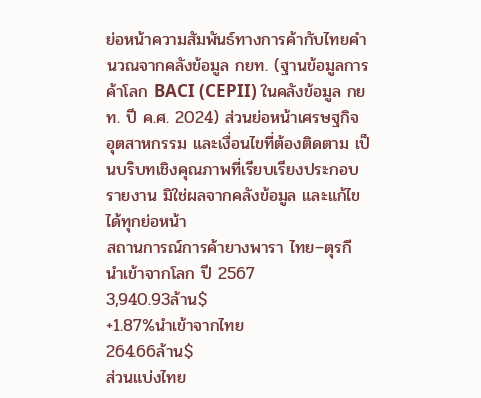ย่อหน้าความสัมพันธ์ทางการค้ากับไทยคำนวณจากคลังข้อมูล กยท. (ฐานข้อมูลการค้าโลก BACI (CEPII) ในคลังข้อมูล กยท. ปี ค.ศ. 2024) ส่วนย่อหน้าเศรษฐกิจ อุตสาหกรรม และเงื่อนไขที่ต้องติดตาม เป็นบริบทเชิงคุณภาพที่เรียบเรียงประกอบรายงาน มิใช่ผลจากคลังข้อมูล และแก้ไขได้ทุกย่อหน้า
สถานการณ์การค้ายางพารา ไทย–ตุรกี
นำเข้าจากโลก ปี 2567
3,940.93ล้าน$
+1.87%นำเข้าจากไทย
264.66ล้าน$
ส่วนแบ่งไทย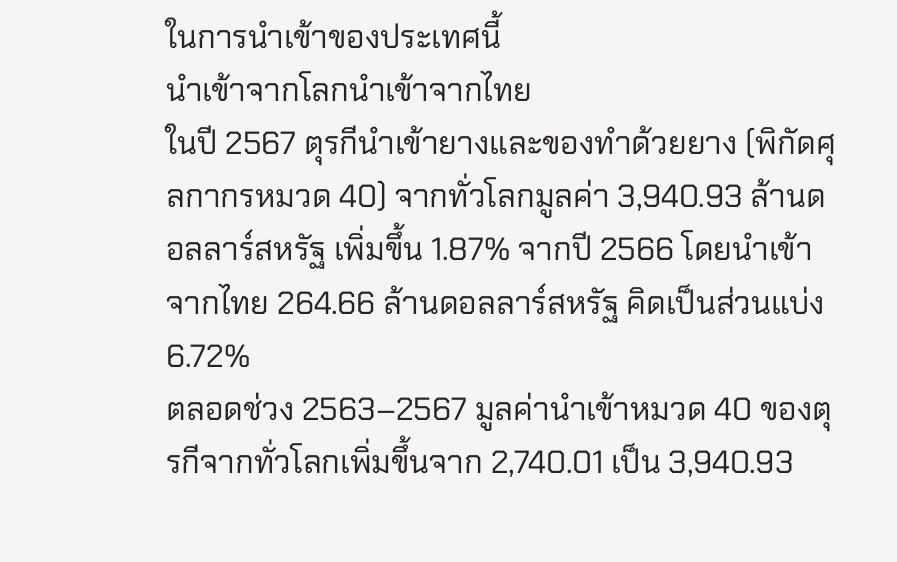ในการนำเข้าของประเทศนี้
นำเข้าจากโลกนำเข้าจากไทย
ในปี 2567 ตุรกีนำเข้ายางและของทำด้วยยาง (พิกัดศุลกากรหมวด 40) จากทั่วโลกมูลค่า 3,940.93 ล้านดอลลาร์สหรัฐ เพิ่มขึ้น 1.87% จากปี 2566 โดยนำเข้าจากไทย 264.66 ล้านดอลลาร์สหรัฐ คิดเป็นส่วนแบ่ง 6.72%
ตลอดช่วง 2563–2567 มูลค่านำเข้าหมวด 40 ของตุรกีจากทั่วโลกเพิ่มขึ้นจาก 2,740.01 เป็น 3,940.93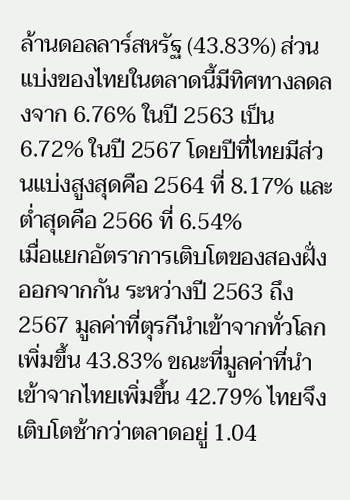ล้านดอลลาร์สหรัฐ (43.83%) ส่วนแบ่งของไทยในตลาดนี้มีทิศทางลดลงจาก 6.76% ในปี 2563 เป็น 6.72% ในปี 2567 โดยปีที่ไทยมีส่วนแบ่งสูงสุดคือ 2564 ที่ 8.17% และต่ำสุดคือ 2566 ที่ 6.54%
เมื่อแยกอัตราการเติบโตของสองฝั่งออกจากกัน ระหว่างปี 2563 ถึง 2567 มูลค่าที่ตุรกีนำเข้าจากทั่วโลกเพิ่มขึ้น 43.83% ขณะที่มูลค่าที่นำเข้าจากไทยเพิ่มขึ้น 42.79% ไทยจึงเติบโตช้ากว่าตลาดอยู่ 1.04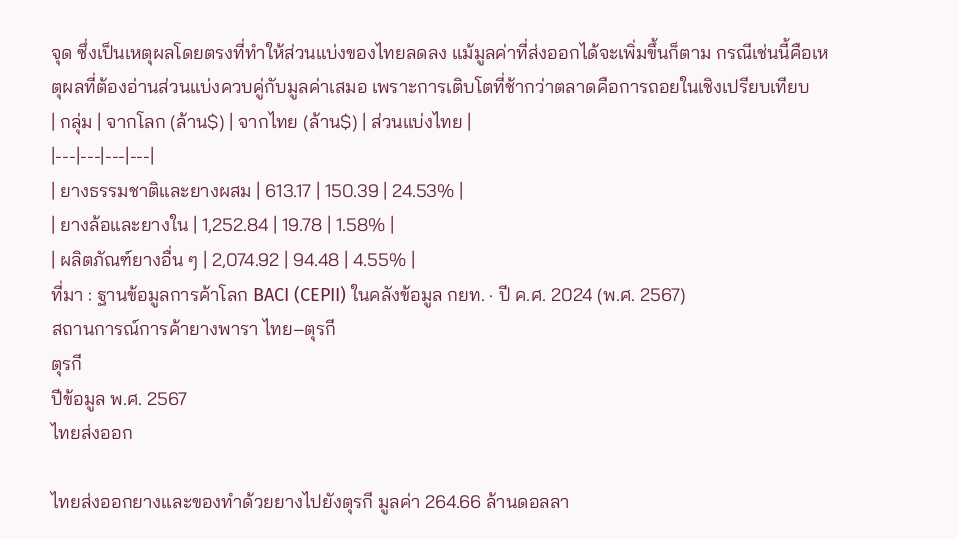จุด ซึ่งเป็นเหตุผลโดยตรงที่ทำให้ส่วนแบ่งของไทยลดลง แม้มูลค่าที่ส่งออกได้จะเพิ่มขึ้นก็ตาม กรณีเช่นนี้คือเหตุผลที่ต้องอ่านส่วนแบ่งควบคู่กับมูลค่าเสมอ เพราะการเติบโตที่ช้ากว่าตลาดคือการถอยในเชิงเปรียบเทียบ
| กลุ่ม | จากโลก (ล้าน$) | จากไทย (ล้าน$) | ส่วนแบ่งไทย |
|---|---|---|---|
| ยางธรรมชาติและยางผสม | 613.17 | 150.39 | 24.53% |
| ยางล้อและยางใน | 1,252.84 | 19.78 | 1.58% |
| ผลิตภัณฑ์ยางอื่น ๆ | 2,074.92 | 94.48 | 4.55% |
ที่มา : ฐานข้อมูลการค้าโลก BACI (CEPII) ในคลังข้อมูล กยท. · ปี ค.ศ. 2024 (พ.ศ. 2567)
สถานการณ์การค้ายางพารา ไทย–ตุรกี
ตุรกี
ปีข้อมูล พ.ศ. 2567
ไทยส่งออก

ไทยส่งออกยางและของทำด้วยยางไปยังตุรกี มูลค่า 264.66 ล้านดอลลา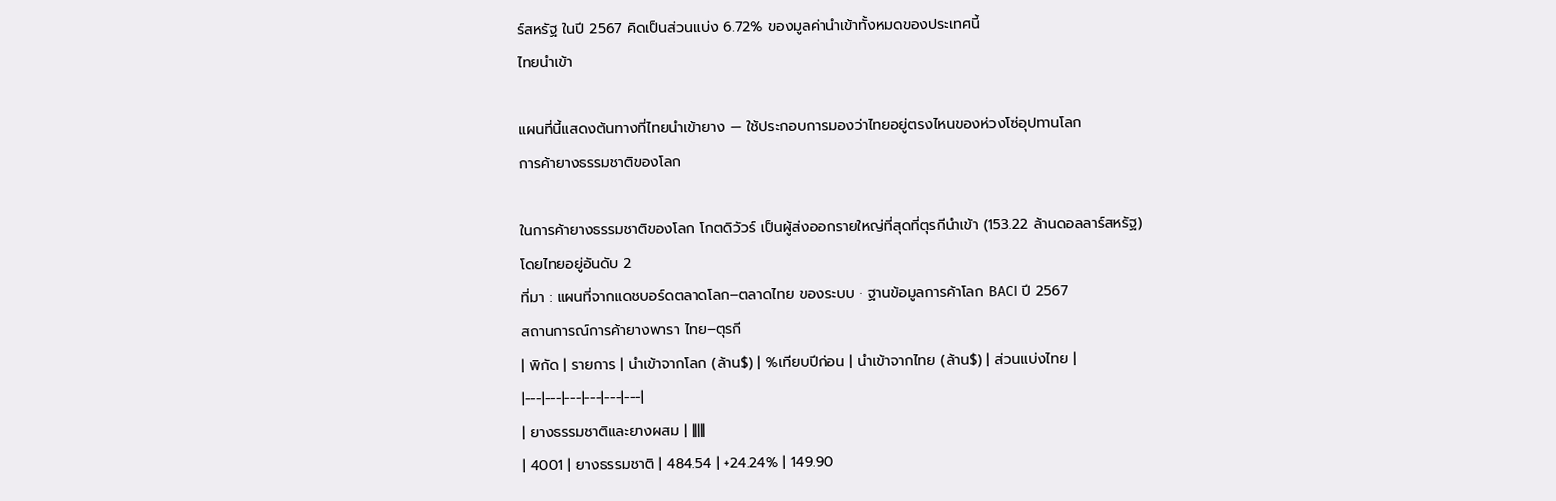ร์สหรัฐ ในปี 2567 คิดเป็นส่วนแบ่ง 6.72% ของมูลค่านำเข้าทั้งหมดของประเทศนี้
ไทยนำเข้า

แผนที่นี้แสดงต้นทางที่ไทยนำเข้ายาง — ใช้ประกอบการมองว่าไทยอยู่ตรงไหนของห่วงโซ่อุปทานโลก
การค้ายางธรรมชาติของโลก

ในการค้ายางธรรมชาติของโลก โกตดิวัวร์ เป็นผู้ส่งออกรายใหญ่ที่สุดที่ตุรกีนำเข้า (153.22 ล้านดอลลาร์สหรัฐ) โดยไทยอยู่อันดับ 2
ที่มา : แผนที่จากแดชบอร์ดตลาดโลก–ตลาดไทย ของระบบ · ฐานข้อมูลการค้าโลก BACI ปี 2567
สถานการณ์การค้ายางพารา ไทย–ตุรกี
| พิกัด | รายการ | นำเข้าจากโลก (ล้าน$) | %เทียบปีก่อน | นำเข้าจากไทย (ล้าน$) | ส่วนแบ่งไทย |
|---|---|---|---|---|---|
| ยางธรรมชาติและยางผสม | |||||
| 4001 | ยางธรรมชาติ | 484.54 | +24.24% | 149.90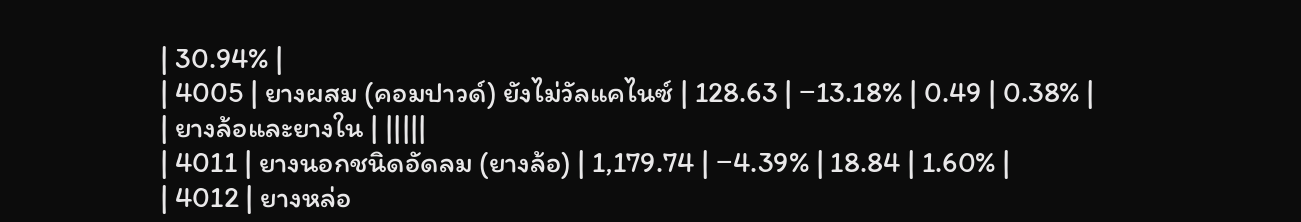| 30.94% |
| 4005 | ยางผสม (คอมปาวด์) ยังไม่วัลแคไนซ์ | 128.63 | −13.18% | 0.49 | 0.38% |
| ยางล้อและยางใน | |||||
| 4011 | ยางนอกชนิดอัดลม (ยางล้อ) | 1,179.74 | −4.39% | 18.84 | 1.60% |
| 4012 | ยางหล่อ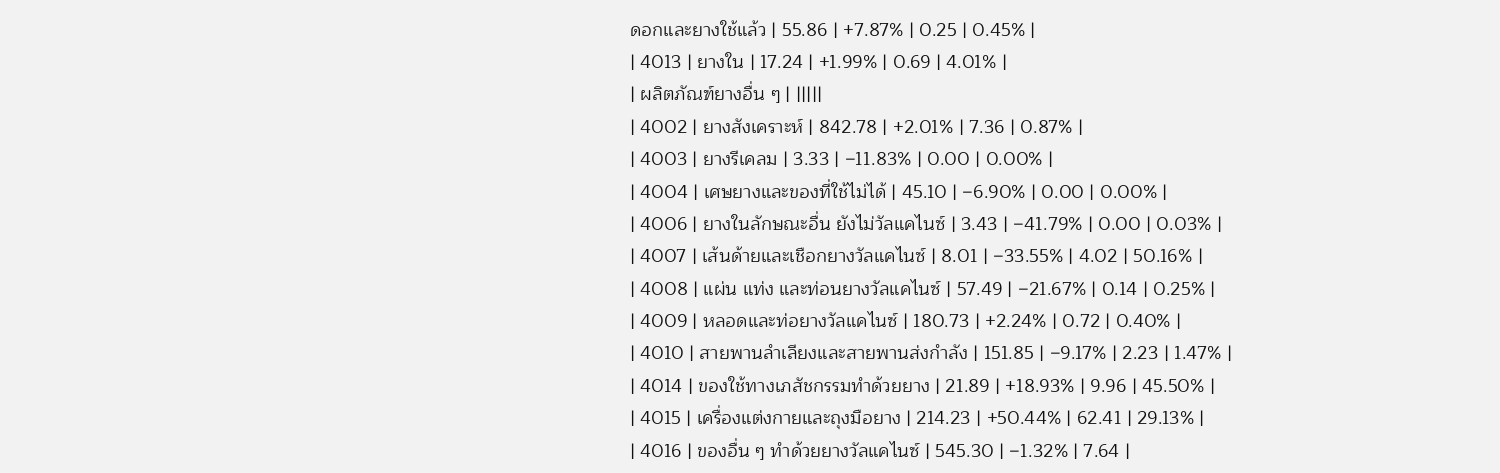ดอกและยางใช้แล้ว | 55.86 | +7.87% | 0.25 | 0.45% |
| 4013 | ยางใน | 17.24 | +1.99% | 0.69 | 4.01% |
| ผลิตภัณฑ์ยางอื่น ๆ | |||||
| 4002 | ยางสังเคราะห์ | 842.78 | +2.01% | 7.36 | 0.87% |
| 4003 | ยางรีเคลม | 3.33 | −11.83% | 0.00 | 0.00% |
| 4004 | เศษยางและของที่ใช้ไม่ได้ | 45.10 | −6.90% | 0.00 | 0.00% |
| 4006 | ยางในลักษณะอื่น ยังไม่วัลแคไนซ์ | 3.43 | −41.79% | 0.00 | 0.03% |
| 4007 | เส้นด้ายและเชือกยางวัลแคไนซ์ | 8.01 | −33.55% | 4.02 | 50.16% |
| 4008 | แผ่น แท่ง และท่อนยางวัลแคไนซ์ | 57.49 | −21.67% | 0.14 | 0.25% |
| 4009 | หลอดและท่อยางวัลแคไนซ์ | 180.73 | +2.24% | 0.72 | 0.40% |
| 4010 | สายพานลำเลียงและสายพานส่งกำลัง | 151.85 | −9.17% | 2.23 | 1.47% |
| 4014 | ของใช้ทางเภสัชกรรมทำด้วยยาง | 21.89 | +18.93% | 9.96 | 45.50% |
| 4015 | เครื่องแต่งกายและถุงมือยาง | 214.23 | +50.44% | 62.41 | 29.13% |
| 4016 | ของอื่น ๆ ทำด้วยยางวัลแคไนซ์ | 545.30 | −1.32% | 7.64 |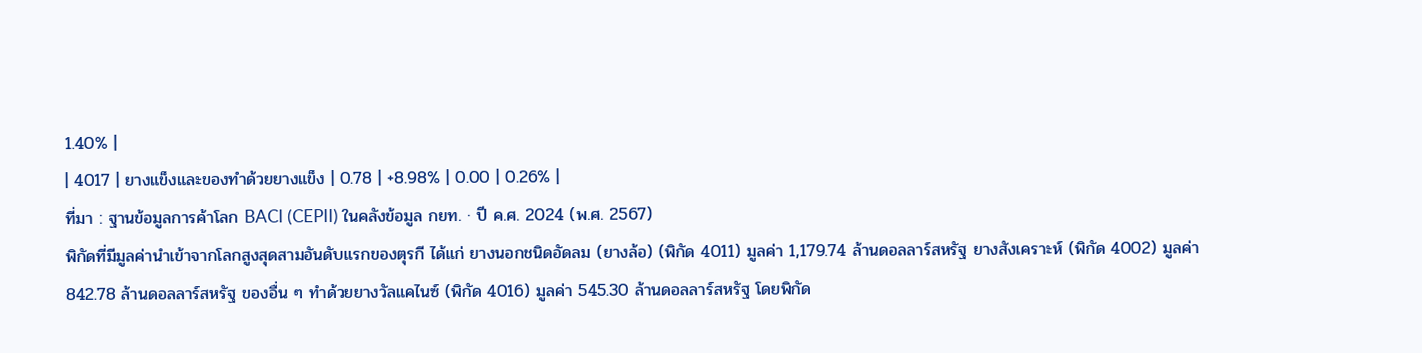1.40% |
| 4017 | ยางแข็งและของทำด้วยยางแข็ง | 0.78 | +8.98% | 0.00 | 0.26% |
ที่มา : ฐานข้อมูลการค้าโลก BACI (CEPII) ในคลังข้อมูล กยท. · ปี ค.ศ. 2024 (พ.ศ. 2567)
พิกัดที่มีมูลค่านำเข้าจากโลกสูงสุดสามอันดับแรกของตุรกี ได้แก่ ยางนอกชนิดอัดลม (ยางล้อ) (พิกัด 4011) มูลค่า 1,179.74 ล้านดอลลาร์สหรัฐ ยางสังเคราะห์ (พิกัด 4002) มูลค่า 842.78 ล้านดอลลาร์สหรัฐ ของอื่น ๆ ทำด้วยยางวัลแคไนซ์ (พิกัด 4016) มูลค่า 545.30 ล้านดอลลาร์สหรัฐ โดยพิกัด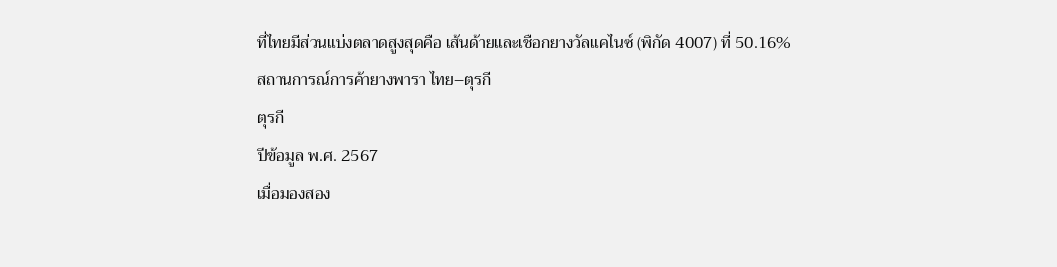ที่ไทยมีส่วนแบ่งตลาดสูงสุดคือ เส้นด้ายและเชือกยางวัลแคไนซ์ (พิกัด 4007) ที่ 50.16%
สถานการณ์การค้ายางพารา ไทย–ตุรกี
ตุรกี
ปีข้อมูล พ.ศ. 2567
เมื่อมองสอง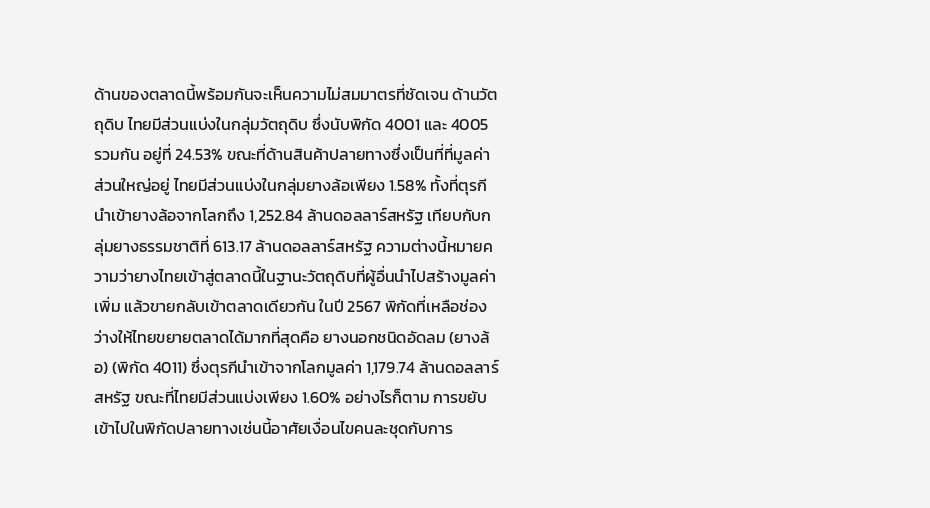ด้านของตลาดนี้พร้อมกันจะเห็นความไม่สมมาตรที่ชัดเจน ด้านวัตถุดิบ ไทยมีส่วนแบ่งในกลุ่มวัตถุดิบ ซึ่งนับพิกัด 4001 และ 4005 รวมกัน อยู่ที่ 24.53% ขณะที่ด้านสินค้าปลายทางซึ่งเป็นที่ที่มูลค่าส่วนใหญ่อยู่ ไทยมีส่วนแบ่งในกลุ่มยางล้อเพียง 1.58% ทั้งที่ตุรกีนำเข้ายางล้อจากโลกถึง 1,252.84 ล้านดอลลาร์สหรัฐ เทียบกับกลุ่มยางธรรมชาติที่ 613.17 ล้านดอลลาร์สหรัฐ ความต่างนี้หมายความว่ายางไทยเข้าสู่ตลาดนี้ในฐานะวัตถุดิบที่ผู้อื่นนำไปสร้างมูลค่าเพิ่ม แล้วขายกลับเข้าตลาดเดียวกัน ในปี 2567 พิกัดที่เหลือช่องว่างให้ไทยขยายตลาดได้มากที่สุดคือ ยางนอกชนิดอัดลม (ยางล้อ) (พิกัด 4011) ซึ่งตุรกีนำเข้าจากโลกมูลค่า 1,179.74 ล้านดอลลาร์สหรัฐ ขณะที่ไทยมีส่วนแบ่งเพียง 1.60% อย่างไรก็ตาม การขยับเข้าไปในพิกัดปลายทางเช่นนี้อาศัยเงื่อนไขคนละชุดกับการ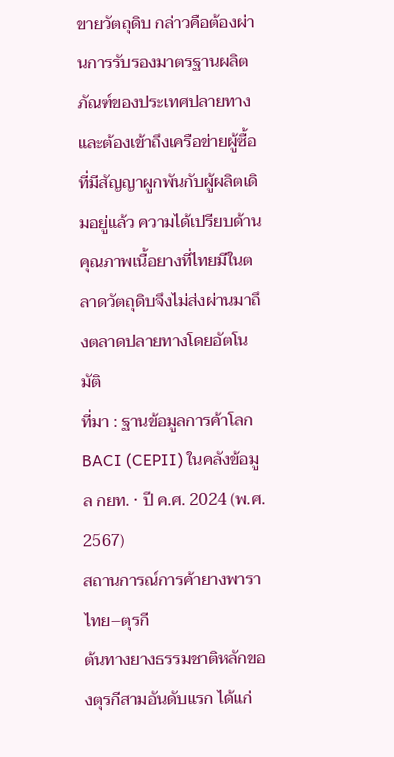ขายวัตถุดิบ กล่าวคือต้องผ่านการรับรองมาตรฐานผลิตภัณฑ์ของประเทศปลายทาง และต้องเข้าถึงเครือข่ายผู้ซื้อที่มีสัญญาผูกพันกับผู้ผลิตเดิมอยู่แล้ว ความได้เปรียบด้านคุณภาพเนื้อยางที่ไทยมีในตลาดวัตถุดิบจึงไม่ส่งผ่านมาถึงตลาดปลายทางโดยอัตโนมัติ
ที่มา : ฐานข้อมูลการค้าโลก BACI (CEPII) ในคลังข้อมูล กยท. · ปี ค.ศ. 2024 (พ.ศ. 2567)
สถานการณ์การค้ายางพารา ไทย–ตุรกี
ต้นทางยางธรรมชาติหลักของตุรกีสามอันดับแรก ได้แก่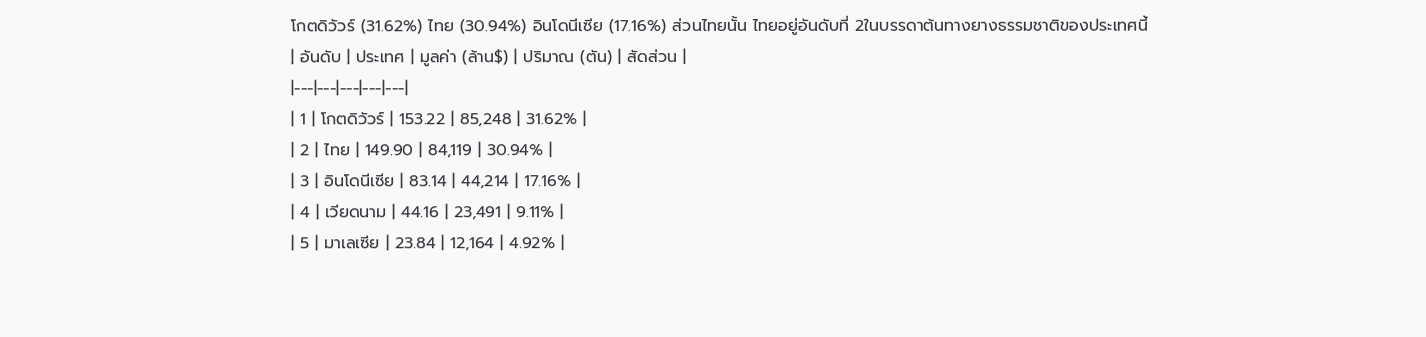โกตดิวัวร์ (31.62%) ไทย (30.94%) อินโดนีเซีย (17.16%) ส่วนไทยนั้น ไทยอยู่อันดับที่ 2ในบรรดาต้นทางยางธรรมชาติของประเทศนี้
| อันดับ | ประเทศ | มูลค่า (ล้าน$) | ปริมาณ (ตัน) | สัดส่วน |
|---|---|---|---|---|
| 1 | โกตดิวัวร์ | 153.22 | 85,248 | 31.62% |
| 2 | ไทย | 149.90 | 84,119 | 30.94% |
| 3 | อินโดนีเซีย | 83.14 | 44,214 | 17.16% |
| 4 | เวียดนาม | 44.16 | 23,491 | 9.11% |
| 5 | มาเลเซีย | 23.84 | 12,164 | 4.92% |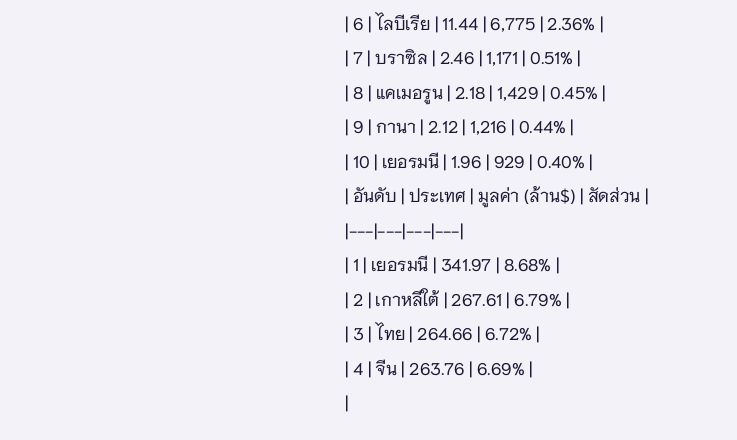| 6 | ไลบีเรีย | 11.44 | 6,775 | 2.36% |
| 7 | บราซิล | 2.46 | 1,171 | 0.51% |
| 8 | แคเมอรูน | 2.18 | 1,429 | 0.45% |
| 9 | กานา | 2.12 | 1,216 | 0.44% |
| 10 | เยอรมนี | 1.96 | 929 | 0.40% |
| อันดับ | ประเทศ | มูลค่า (ล้าน$) | สัดส่วน |
|---|---|---|---|
| 1 | เยอรมนี | 341.97 | 8.68% |
| 2 | เกาหลีใต้ | 267.61 | 6.79% |
| 3 | ไทย | 264.66 | 6.72% |
| 4 | จีน | 263.76 | 6.69% |
|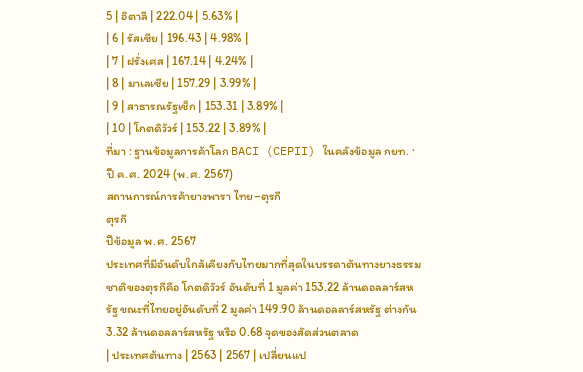5 | อิตาลี | 222.04 | 5.63% |
| 6 | รัสเซีย | 196.43 | 4.98% |
| 7 | ฝรั่งเศส | 167.14 | 4.24% |
| 8 | มาเลเซีย | 157.29 | 3.99% |
| 9 | สาธารณรัฐเช็ก | 153.31 | 3.89% |
| 10 | โกตดิวัวร์ | 153.22 | 3.89% |
ที่มา : ฐานข้อมูลการค้าโลก BACI (CEPII) ในคลังข้อมูล กยท. · ปี ค.ศ. 2024 (พ.ศ. 2567)
สถานการณ์การค้ายางพารา ไทย–ตุรกี
ตุรกี
ปีข้อมูล พ.ศ. 2567
ประเทศที่มีอันดับใกล้เคียงกับไทยมากที่สุดในบรรดาต้นทางยางธรรมชาติของตุรกีคือ โกตดิวัวร์ อันดับที่ 1 มูลค่า 153.22 ล้านดอลลาร์สหรัฐ ขณะที่ไทยอยู่อันดับที่ 2 มูลค่า 149.90 ล้านดอลลาร์สหรัฐ ต่างกัน 3.32 ล้านดอลลาร์สหรัฐ หรือ 0.68 จุดของสัดส่วนตลาด
| ประเทศต้นทาง | 2563 | 2567 | เปลี่ยนแป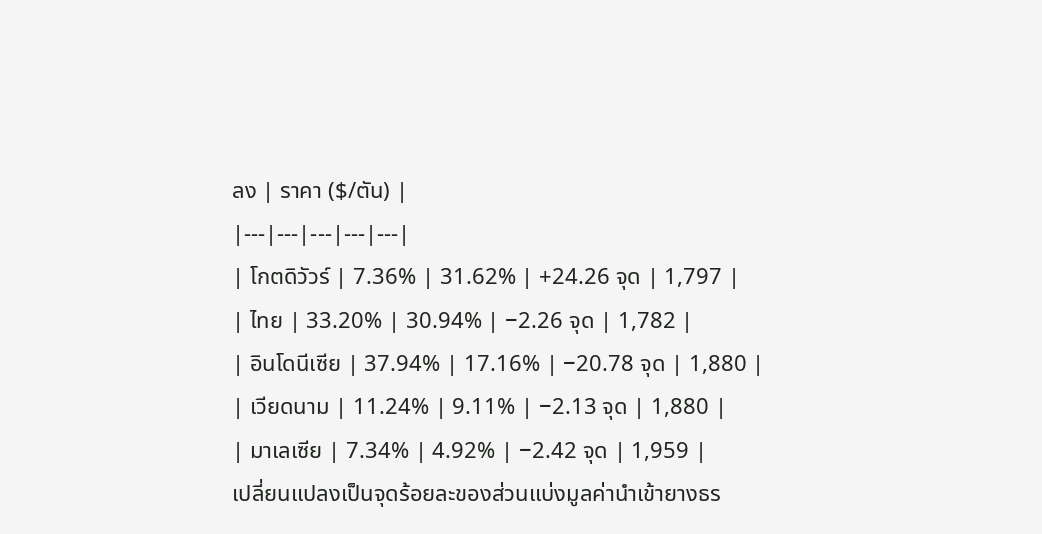ลง | ราคา ($/ตัน) |
|---|---|---|---|---|
| โกตดิวัวร์ | 7.36% | 31.62% | +24.26 จุด | 1,797 |
| ไทย | 33.20% | 30.94% | −2.26 จุด | 1,782 |
| อินโดนีเซีย | 37.94% | 17.16% | −20.78 จุด | 1,880 |
| เวียดนาม | 11.24% | 9.11% | −2.13 จุด | 1,880 |
| มาเลเซีย | 7.34% | 4.92% | −2.42 จุด | 1,959 |
เปลี่ยนแปลงเป็นจุดร้อยละของส่วนแบ่งมูลค่านำเข้ายางธร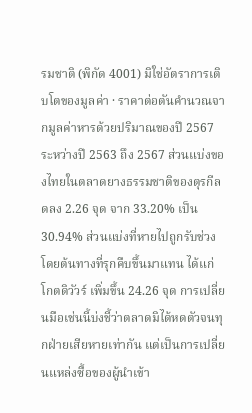รมชาติ (พิกัด 4001) มิใช่อัตราการเติบโตของมูลค่า · ราคาต่อตันคำนวณจากมูลค่าหารด้วยปริมาณของปี 2567
ระหว่างปี 2563 ถึง 2567 ส่วนแบ่งของไทยในตลาดยางธรรมชาติของตุรกีลดลง 2.26 จุด จาก 33.20% เป็น 30.94% ส่วนแบ่งที่หายไปถูกรับช่วงโดยต้นทางที่รุกคืบขึ้นมาแทน ได้แก่ โกตดิวัวร์ เพิ่มขึ้น 24.26 จุด การเปลี่ยนมือเช่นนี้บ่งชี้ว่าตลาดมิได้หดตัวจนทุกฝ่ายเสียหายเท่ากัน แต่เป็นการเปลี่ยนแหล่งซื้อของผู้นำเข้า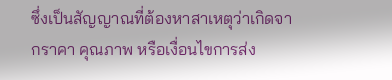ซึ่งเป็นสัญญาณที่ต้องหาสาเหตุว่าเกิดจากราคา คุณภาพ หรือเงื่อนไขการส่ง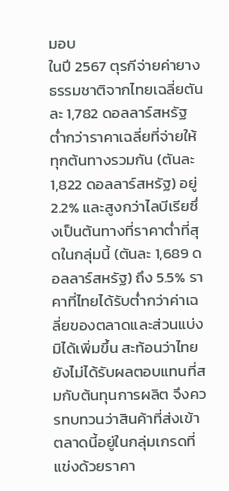มอบ
ในปี 2567 ตุรกีจ่ายค่ายางธรรมชาติจากไทยเฉลี่ยตันละ 1,782 ดอลลาร์สหรัฐ ต่ำกว่าราคาเฉลี่ยที่จ่ายให้ทุกต้นทางรวมกัน (ตันละ 1,822 ดอลลาร์สหรัฐ) อยู่ 2.2% และสูงกว่าไลบีเรียซึ่งเป็นต้นทางที่ราคาต่ำที่สุดในกลุ่มนี้ (ตันละ 1,689 ดอลลาร์สหรัฐ) ถึง 5.5% ราคาที่ไทยได้รับต่ำกว่าค่าเฉลี่ยของตลาดและส่วนแบ่งมิได้เพิ่มขึ้น สะท้อนว่าไทยยังไม่ได้รับผลตอบแทนที่สมกับต้นทุนการผลิต จึงควรทบทวนว่าสินค้าที่ส่งเข้าตลาดนี้อยู่ในกลุ่มเกรดที่แข่งด้วยราคา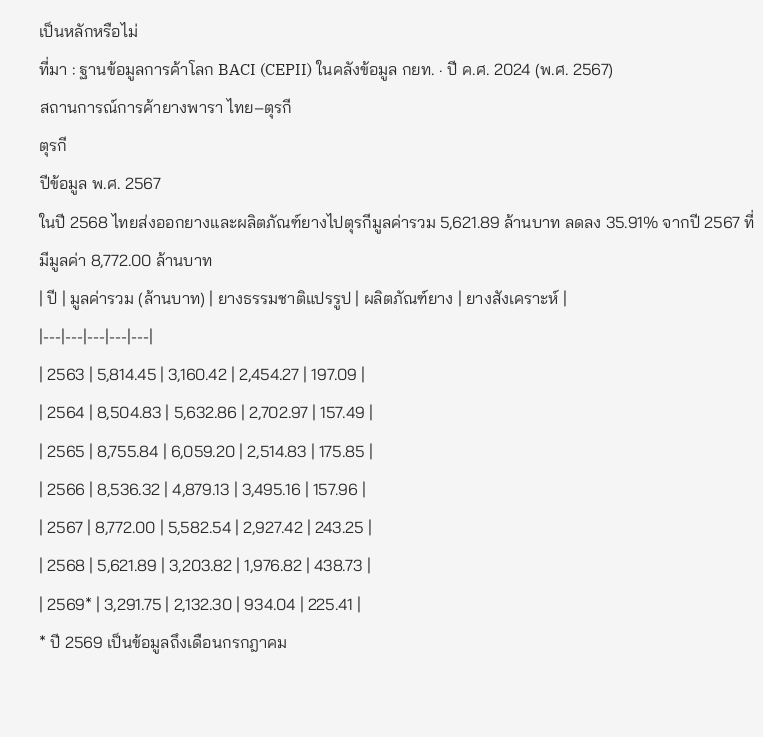เป็นหลักหรือไม่
ที่มา : ฐานข้อมูลการค้าโลก BACI (CEPII) ในคลังข้อมูล กยท. · ปี ค.ศ. 2024 (พ.ศ. 2567)
สถานการณ์การค้ายางพารา ไทย–ตุรกี
ตุรกี
ปีข้อมูล พ.ศ. 2567
ในปี 2568 ไทยส่งออกยางและผลิตภัณฑ์ยางไปตุรกีมูลค่ารวม 5,621.89 ล้านบาท ลดลง 35.91% จากปี 2567 ที่มีมูลค่า 8,772.00 ล้านบาท
| ปี | มูลค่ารวม (ล้านบาท) | ยางธรรมชาติแปรรูป | ผลิตภัณฑ์ยาง | ยางสังเคราะห์ |
|---|---|---|---|---|
| 2563 | 5,814.45 | 3,160.42 | 2,454.27 | 197.09 |
| 2564 | 8,504.83 | 5,632.86 | 2,702.97 | 157.49 |
| 2565 | 8,755.84 | 6,059.20 | 2,514.83 | 175.85 |
| 2566 | 8,536.32 | 4,879.13 | 3,495.16 | 157.96 |
| 2567 | 8,772.00 | 5,582.54 | 2,927.42 | 243.25 |
| 2568 | 5,621.89 | 3,203.82 | 1,976.82 | 438.73 |
| 2569* | 3,291.75 | 2,132.30 | 934.04 | 225.41 |
* ปี 2569 เป็นข้อมูลถึงเดือนกรกฎาคม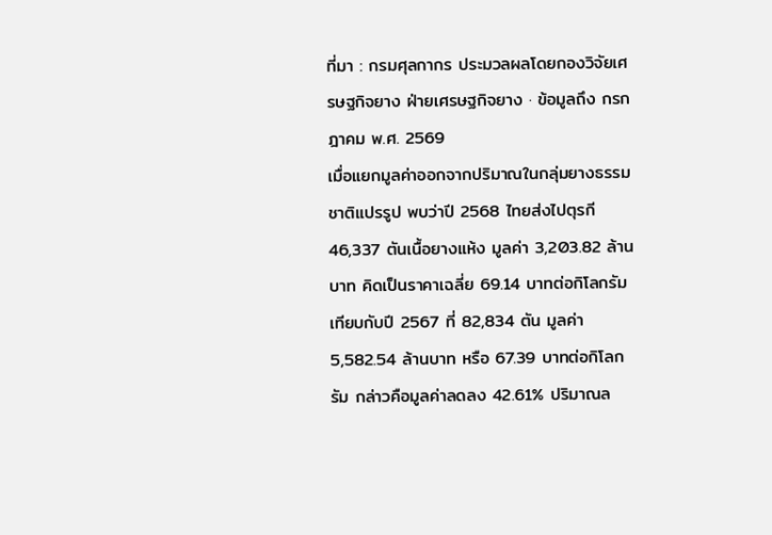ที่มา : กรมศุลกากร ประมวลผลโดยกองวิจัยเศรษฐกิจยาง ฝ่ายเศรษฐกิจยาง · ข้อมูลถึง กรกฎาคม พ.ศ. 2569
เมื่อแยกมูลค่าออกจากปริมาณในกลุ่มยางธรรมชาติแปรรูป พบว่าปี 2568 ไทยส่งไปตุรกี 46,337 ตันเนื้อยางแห้ง มูลค่า 3,203.82 ล้านบาท คิดเป็นราคาเฉลี่ย 69.14 บาทต่อกิโลกรัม เทียบกับปี 2567 ที่ 82,834 ตัน มูลค่า 5,582.54 ล้านบาท หรือ 67.39 บาทต่อกิโลกรัม กล่าวคือมูลค่าลดลง 42.61% ปริมาณล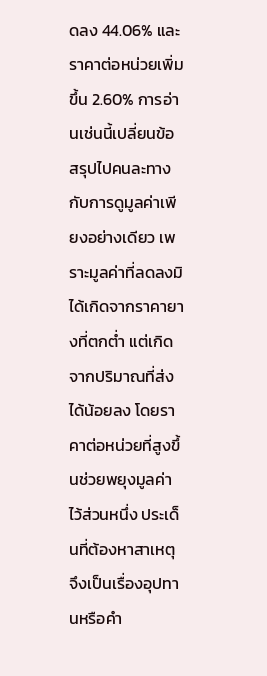ดลง 44.06% และราคาต่อหน่วยเพิ่มขึ้น 2.60% การอ่านเช่นนี้เปลี่ยนข้อสรุปไปคนละทางกับการดูมูลค่าเพียงอย่างเดียว เพราะมูลค่าที่ลดลงมิได้เกิดจากราคายางที่ตกต่ำ แต่เกิดจากปริมาณที่ส่งได้น้อยลง โดยราคาต่อหน่วยที่สูงขึ้นช่วยพยุงมูลค่าไว้ส่วนหนึ่ง ประเด็นที่ต้องหาสาเหตุจึงเป็นเรื่องอุปทานหรือคำ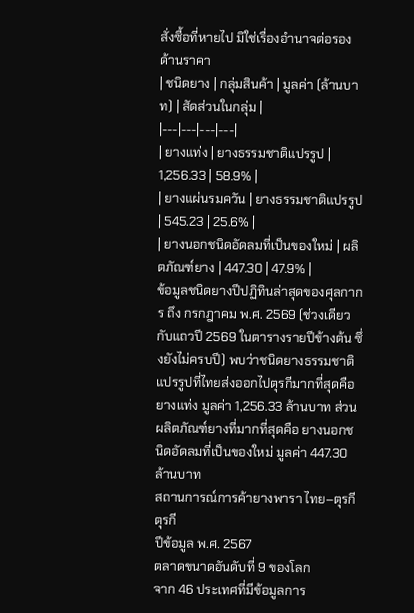สั่งซื้อที่หายไป มิใช่เรื่องอำนาจต่อรองด้านราคา
| ชนิดยาง | กลุ่มสินค้า | มูลค่า (ล้านบาท) | สัดส่วนในกลุ่ม |
|---|---|---|---|
| ยางแท่ง | ยางธรรมชาติแปรรูป | 1,256.33 | 58.9% |
| ยางแผ่นรมควัน | ยางธรรมชาติแปรรูป | 545.23 | 25.6% |
| ยางนอกชนิดอัดลมที่เป็นของใหม่ | ผลิตภัณฑ์ยาง | 447.30 | 47.9% |
ข้อมูลชนิดยางปีปฏิทินล่าสุดของศุลกากร ถึง กรกฎาคม พ.ศ. 2569 (ช่วงเดียวกับแถวปี 2569 ในตารางรายปีข้างต้น ซึ่งยังไม่ครบปี) พบว่าชนิดยางธรรมชาติแปรรูปที่ไทยส่งออกไปตุรกีมากที่สุดคือ ยางแท่ง มูลค่า 1,256.33 ล้านบาท ส่วนผลิตภัณฑ์ยางที่มากที่สุดคือ ยางนอกชนิดอัดลมที่เป็นของใหม่ มูลค่า 447.30 ล้านบาท
สถานการณ์การค้ายางพารา ไทย–ตุรกี
ตุรกี
ปีข้อมูล พ.ศ. 2567
ตลาดขนาดอันดับที่ 9 ของโลก
จาก 46 ประเทศที่มีข้อมูลการ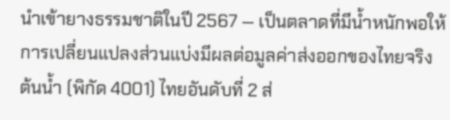นำเข้ายางธรรมชาติในปี 2567 — เป็นตลาดที่มีน้ำหนักพอให้การเปลี่ยนแปลงส่วนแบ่งมีผลต่อมูลค่าส่งออกของไทยจริง
ต้นน้ำ (พิกัด 4001) ไทยอันดับที่ 2 ส่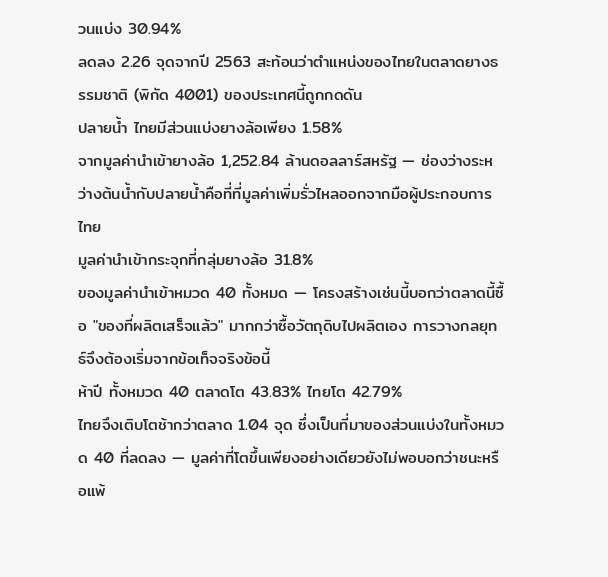วนแบ่ง 30.94%
ลดลง 2.26 จุดจากปี 2563 สะท้อนว่าตำแหน่งของไทยในตลาดยางธรรมชาติ (พิกัด 4001) ของประเทศนี้ถูกกดดัน
ปลายน้ำ ไทยมีส่วนแบ่งยางล้อเพียง 1.58%
จากมูลค่านำเข้ายางล้อ 1,252.84 ล้านดอลลาร์สหรัฐ — ช่องว่างระหว่างต้นน้ำกับปลายน้ำคือที่ที่มูลค่าเพิ่มรั่วไหลออกจากมือผู้ประกอบการไทย
มูลค่านำเข้ากระจุกที่กลุ่มยางล้อ 31.8%
ของมูลค่านำเข้าหมวด 40 ทั้งหมด — โครงสร้างเช่นนี้บอกว่าตลาดนี้ซื้อ "ของที่ผลิตเสร็จแล้ว" มากกว่าซื้อวัตถุดิบไปผลิตเอง การวางกลยุทธ์จึงต้องเริ่มจากข้อเท็จจริงข้อนี้
ห้าปี ทั้งหมวด 40 ตลาดโต 43.83% ไทยโต 42.79%
ไทยจึงเติบโตช้ากว่าตลาด 1.04 จุด ซึ่งเป็นที่มาของส่วนแบ่งในทั้งหมวด 40 ที่ลดลง — มูลค่าที่โตขึ้นเพียงอย่างเดียวยังไม่พอบอกว่าชนะหรือแพ้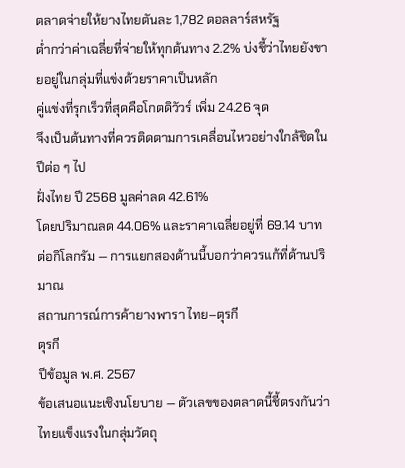ตลาดจ่ายให้ยางไทยตันละ 1,782 ดอลลาร์สหรัฐ
ต่ำกว่าค่าเฉลี่ยที่จ่ายให้ทุกต้นทาง 2.2% บ่งชี้ว่าไทยยังขายอยู่ในกลุ่มที่แข่งด้วยราคาเป็นหลัก
คู่แข่งที่รุกเร็วที่สุดคือโกตดิวัวร์ เพิ่ม 24.26 จุด
จึงเป็นต้นทางที่ควรติดตามการเคลื่อนไหวอย่างใกล้ชิดในปีต่อ ๆ ไป
ฝั่งไทย ปี 2568 มูลค่าลด 42.61%
โดยปริมาณลด 44.06% และราคาเฉลี่ยอยู่ที่ 69.14 บาทต่อกิโลกรัม — การแยกสองด้านนี้บอกว่าควรแก้ที่ด้านปริมาณ
สถานการณ์การค้ายางพารา ไทย–ตุรกี
ตุรกี
ปีข้อมูล พ.ศ. 2567
ข้อเสนอแนะเชิงนโยบาย — ตัวเลขของตลาดนี้ชี้ตรงกันว่าไทยแข็งแรงในกลุ่มวัตถุ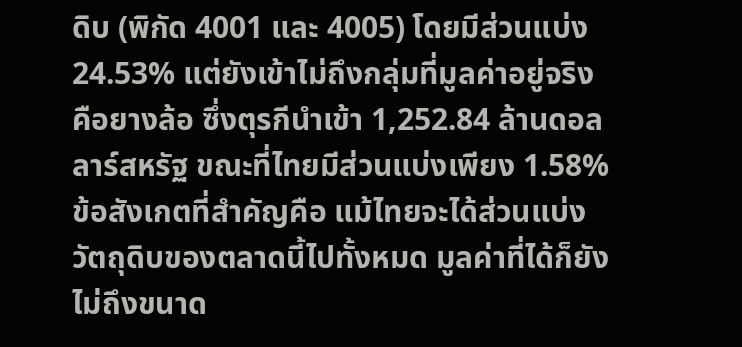ดิบ (พิกัด 4001 และ 4005) โดยมีส่วนแบ่ง 24.53% แต่ยังเข้าไม่ถึงกลุ่มที่มูลค่าอยู่จริง คือยางล้อ ซึ่งตุรกีนำเข้า 1,252.84 ล้านดอลลาร์สหรัฐ ขณะที่ไทยมีส่วนแบ่งเพียง 1.58% ข้อสังเกตที่สำคัญคือ แม้ไทยจะได้ส่วนแบ่งวัตถุดิบของตลาดนี้ไปทั้งหมด มูลค่าที่ได้ก็ยังไม่ถึงขนาด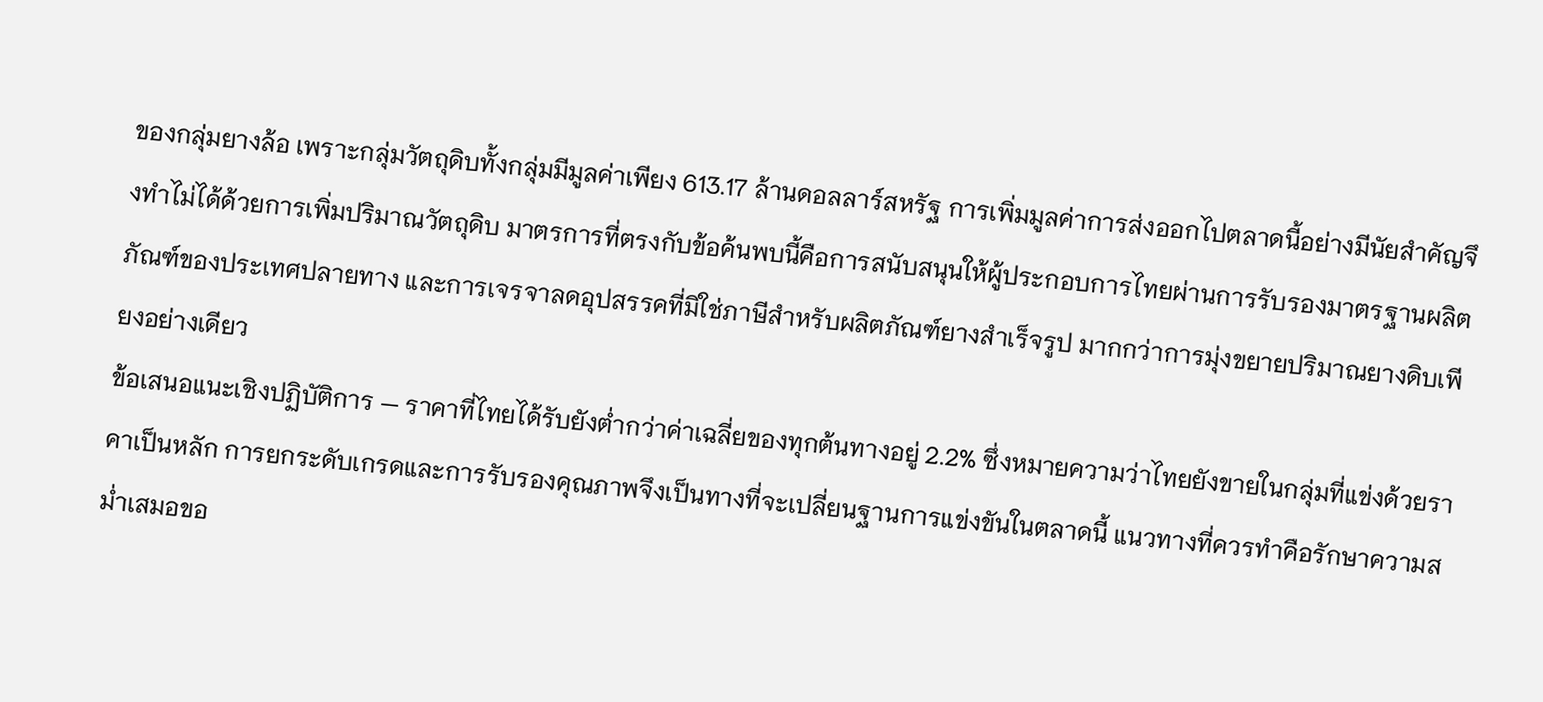ของกลุ่มยางล้อ เพราะกลุ่มวัตถุดิบทั้งกลุ่มมีมูลค่าเพียง 613.17 ล้านดอลลาร์สหรัฐ การเพิ่มมูลค่าการส่งออกไปตลาดนี้อย่างมีนัยสำคัญจึงทำไม่ได้ด้วยการเพิ่มปริมาณวัตถุดิบ มาตรการที่ตรงกับข้อค้นพบนี้คือการสนับสนุนให้ผู้ประกอบการไทยผ่านการรับรองมาตรฐานผลิตภัณฑ์ของประเทศปลายทาง และการเจรจาลดอุปสรรคที่มิใช่ภาษีสำหรับผลิตภัณฑ์ยางสำเร็จรูป มากกว่าการมุ่งขยายปริมาณยางดิบเพียงอย่างเดียว
ข้อเสนอแนะเชิงปฏิบัติการ — ราคาที่ไทยได้รับยังต่ำกว่าค่าเฉลี่ยของทุกต้นทางอยู่ 2.2% ซึ่งหมายความว่าไทยยังขายในกลุ่มที่แข่งด้วยราคาเป็นหลัก การยกระดับเกรดและการรับรองคุณภาพจึงเป็นทางที่จะเปลี่ยนฐานการแข่งขันในตลาดนี้ แนวทางที่ควรทำคือรักษาความสม่ำเสมอขอ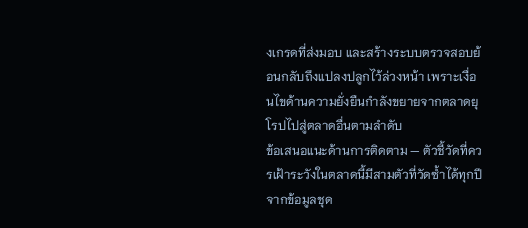งเกรดที่ส่งมอบ และสร้างระบบตรวจสอบย้อนกลับถึงแปลงปลูกไว้ล่วงหน้า เพราะเงื่อนไขด้านความยั่งยืนกำลังขยายจากตลาดยุโรปไปสู่ตลาดอื่นตามลำดับ
ข้อเสนอแนะด้านการติดตาม — ตัวชี้วัดที่ควรเฝ้าระวังในตลาดนี้มีสามตัวที่วัดซ้ำได้ทุกปีจากข้อมูลชุด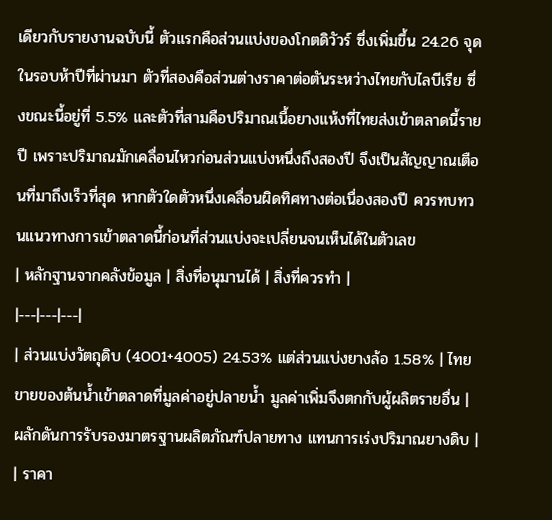เดียวกับรายงานฉบับนี้ ตัวแรกคือส่วนแบ่งของโกตดิวัวร์ ซึ่งเพิ่มขึ้น 24.26 จุดในรอบห้าปีที่ผ่านมา ตัวที่สองคือส่วนต่างราคาต่อตันระหว่างไทยกับไลบีเรีย ซึ่งขณะนี้อยู่ที่ 5.5% และตัวที่สามคือปริมาณเนื้อยางแห้งที่ไทยส่งเข้าตลาดนี้รายปี เพราะปริมาณมักเคลื่อนไหวก่อนส่วนแบ่งหนึ่งถึงสองปี จึงเป็นสัญญาณเตือนที่มาถึงเร็วที่สุด หากตัวใดตัวหนึ่งเคลื่อนผิดทิศทางต่อเนื่องสองปี ควรทบทวนแนวทางการเข้าตลาดนี้ก่อนที่ส่วนแบ่งจะเปลี่ยนจนเห็นได้ในตัวเลข
| หลักฐานจากคลังข้อมูล | สิ่งที่อนุมานได้ | สิ่งที่ควรทำ |
|---|---|---|
| ส่วนแบ่งวัตถุดิบ (4001+4005) 24.53% แต่ส่วนแบ่งยางล้อ 1.58% | ไทยขายของต้นน้ำเข้าตลาดที่มูลค่าอยู่ปลายน้ำ มูลค่าเพิ่มจึงตกกับผู้ผลิตรายอื่น | ผลักดันการรับรองมาตรฐานผลิตภัณฑ์ปลายทาง แทนการเร่งปริมาณยางดิบ |
| ราคา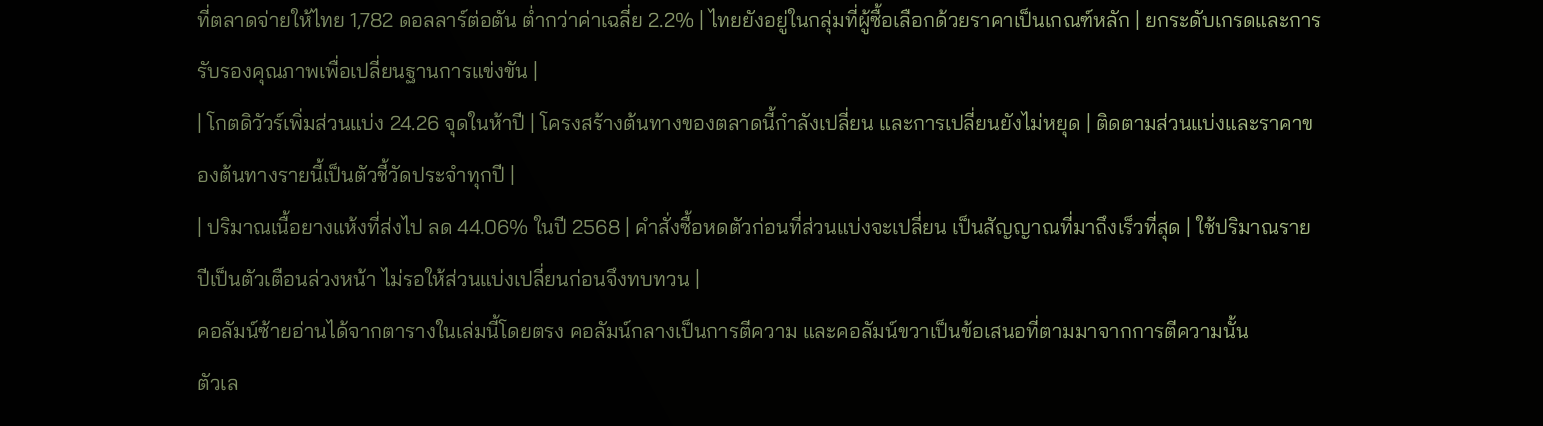ที่ตลาดจ่ายให้ไทย 1,782 ดอลลาร์ต่อตัน ต่ำกว่าค่าเฉลี่ย 2.2% | ไทยยังอยู่ในกลุ่มที่ผู้ซื้อเลือกด้วยราคาเป็นเกณฑ์หลัก | ยกระดับเกรดและการรับรองคุณภาพเพื่อเปลี่ยนฐานการแข่งขัน |
| โกตดิวัวร์เพิ่มส่วนแบ่ง 24.26 จุดในห้าปี | โครงสร้างต้นทางของตลาดนี้กำลังเปลี่ยน และการเปลี่ยนยังไม่หยุด | ติดตามส่วนแบ่งและราคาของต้นทางรายนี้เป็นตัวชี้วัดประจำทุกปี |
| ปริมาณเนื้อยางแห้งที่ส่งไป ลด 44.06% ในปี 2568 | คำสั่งซื้อหดตัวก่อนที่ส่วนแบ่งจะเปลี่ยน เป็นสัญญาณที่มาถึงเร็วที่สุด | ใช้ปริมาณรายปีเป็นตัวเตือนล่วงหน้า ไม่รอให้ส่วนแบ่งเปลี่ยนก่อนจึงทบทวน |
คอลัมน์ซ้ายอ่านได้จากตารางในเล่มนี้โดยตรง คอลัมน์กลางเป็นการตีความ และคอลัมน์ขวาเป็นข้อเสนอที่ตามมาจากการตีความนั้น
ตัวเล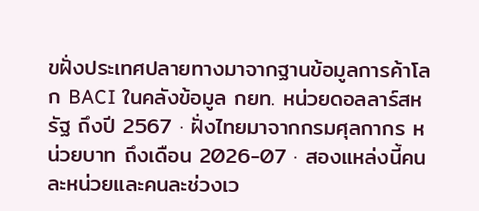ขฝั่งประเทศปลายทางมาจากฐานข้อมูลการค้าโลก BACI ในคลังข้อมูล กยท. หน่วยดอลลาร์สหรัฐ ถึงปี 2567 · ฝั่งไทยมาจากกรมศุลกากร หน่วยบาท ถึงเดือน 2026-07 · สองแหล่งนี้คนละหน่วยและคนละช่วงเว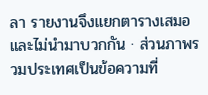ลา รายงานจึงแยกตารางเสมอและไม่นำมาบวกกัน · ส่วนภาพรวมประเทศเป็นข้อความที่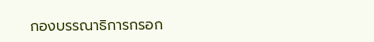กองบรรณาธิการกรอก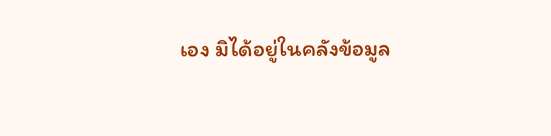เอง มิได้อยู่ในคลังข้อมูล